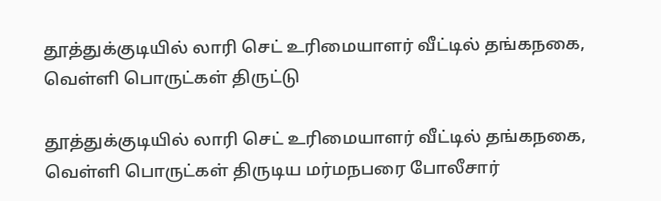தூத்துக்குடியில் லாரி செட் உரிமையாளர் வீட்டில் தங்கநகை, வெள்ளி பொருட்கள் திருட்டு

தூத்துக்குடியில் லாரி செட் உரிமையாளர் வீட்டில் தங்கநகை, வெள்ளி பொருட்கள் திருடிய மர்மநபரை போலீசார்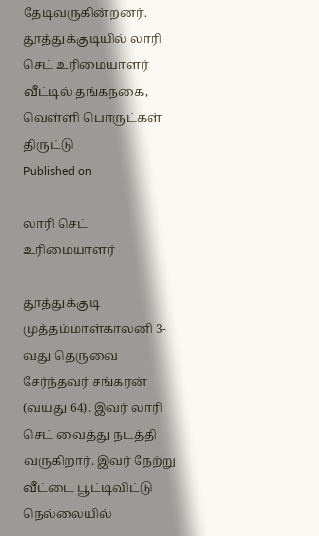தேடிவருகின்றனர்.
தூத்துக்குடியில் லாரி செட் உரிமையாளர் வீட்டில் தங்கநகை, வெள்ளி பொருட்கள் திருட்டு
Published on

லாரி செட் உரிமையாளர்

தூத்துக்குடி முத்தம்மாள்காலனி 3-வது தெருவை சேர்ந்தவர் சங்கரன் (வயது 64). இவர் லாரி செட் வைத்து நடத்தி வருகிறார். இவர் நேற்று வீட்டை பூட்டிவிட்டு நெல்லையில்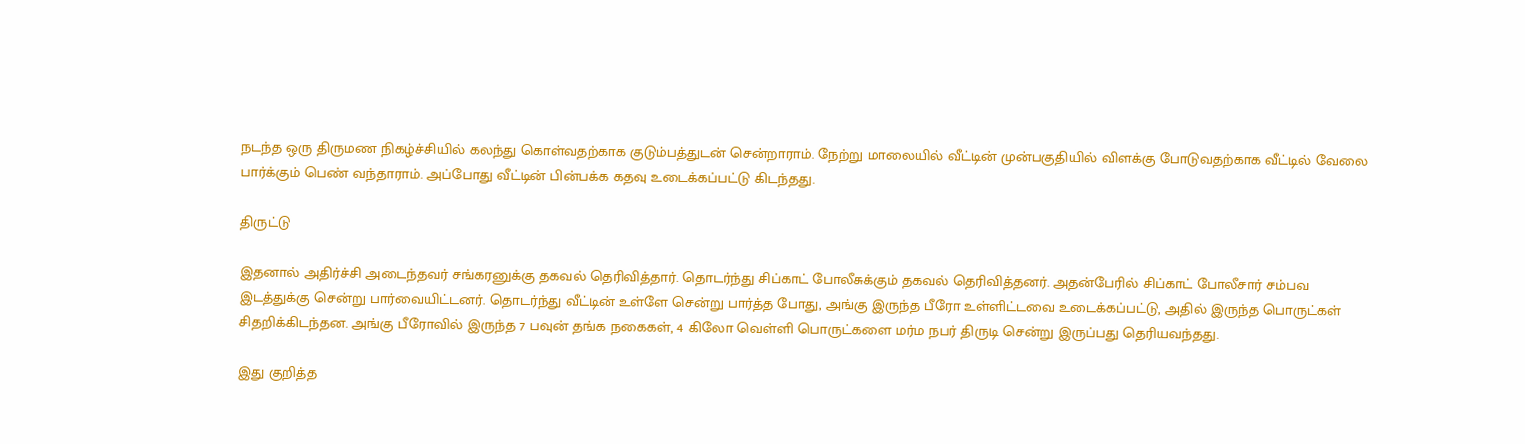நடந்த ஒரு திருமண நிகழ்ச்சியில் கலந்து கொள்வதற்காக குடும்பத்துடன் சென்றாராம். நேற்று மாலையில் வீட்டின் முன்பகுதியில் விளக்கு போடுவதற்காக வீட்டில் வேலை பார்க்கும் பெண் வந்தாராம். அப்போது வீட்டின் பின்பக்க கதவு உடைக்கப்பட்டு கிடந்தது.

திருட்டு

இதனால் அதிர்ச்சி அடைந்தவர் சங்கரனுக்கு தகவல் தெரிவித்தார். தொடர்ந்து சிப்காட் போலீசுக்கும் தகவல் தெரிவித்தனர். அதன்பேரில் சிப்காட் போலீசார் சம்பவ இடத்துக்கு சென்று பார்வையிட்டனர். தொடர்ந்து வீட்டின் உள்ளே சென்று பார்த்த போது, அங்கு இருந்த பீரோ உள்ளிட்டவை உடைக்கப்பட்டு, அதில் இருந்த பொருட்கள் சிதறிக்கிடந்தன. அங்கு பீரோவில் இருந்த 7 பவுன் தங்க நகைகள், 4 கிலோ வெள்ளி பொருட்களை மர்ம நபர் திருடி சென்று இருப்பது தெரியவந்தது.

இது குறித்த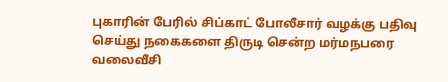புகாரின் பேரில் சிப்காட் போலீசார் வழக்கு பதிவு செய்து நகைகளை திருடி சென்ற மர்மநபரை வலைவீசி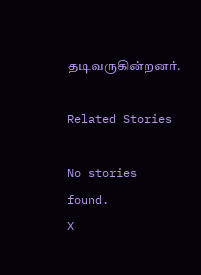தடிவருகின்றனர்.

Related Stories

No stories found.
X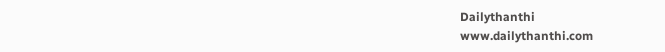Dailythanthi
www.dailythanthi.com